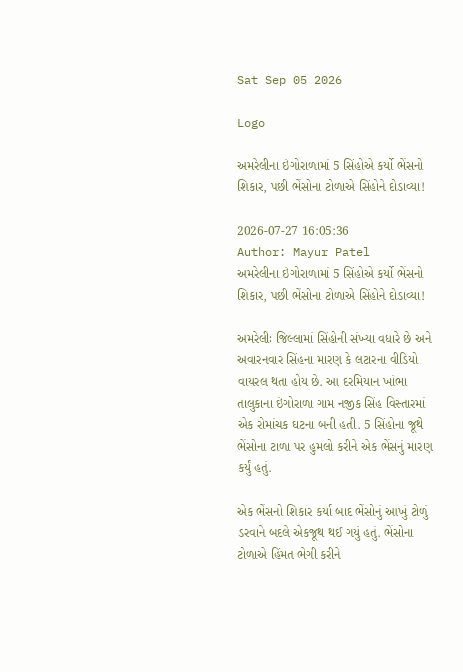Sat Sep 05 2026

Logo

અમરેલીના ઇંગોરાળામાં 5 સિંહોએ કર્યો ભેંસનો શિકાર, પછી ભેંસોના ટોળાએ સિંહોને દોડાવ્યા!

2026-07-27 16:05:36
Author: Mayur Patel
અમરેલીના ઇંગોરાળામાં 5 સિંહોએ કર્યો ભેંસનો શિકાર, પછી ભેંસોના ટોળાએ સિંહોને દોડાવ્યા!

અમરેલીઃ જિલ્લામાં સિંહોની સંખ્યા વધારે છે અને અવારનવાર સિંહના મારણ કે લટારના વીડિયો વાયરલ થતા હોય છે. આ દરમિયાન ખાંભા તાલુકાના ઇંગોરાળા ગામ નજીક સિંહ વિસ્તારમાં એક રોમાંચક ઘટના બની હતી. 5 સિંહોના જૂથે ભેંસોના ટાળા પર હુમલો કરીને એક ભેંસનું મારણ કર્યું હતું.

એક ભેંસનો શિકાર કર્યા બાદ ભેંસોનું આખું ટોળું ડરવાને બદલે એકજૂથ થઈ ગયું હતું. ભેંસોના ટોળાએ હિંમત ભેગી કરીને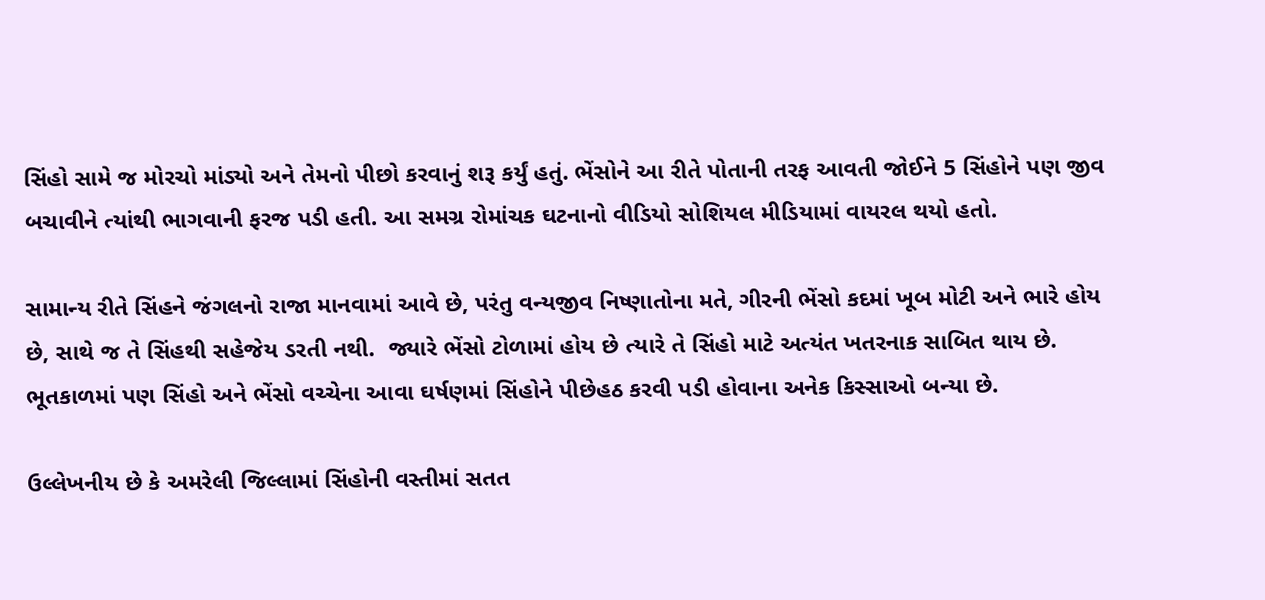સિંહો સામે જ મોરચો માંડ્યો અને તેમનો પીછો કરવાનું શરૂ કર્યું હતું. ભેંસોને આ રીતે પોતાની તરફ આવતી જોઈને 5 સિંહોને પણ જીવ બચાવીને ત્યાંથી ભાગવાની ફરજ પડી હતી. આ સમગ્ર રોમાંચક ઘટનાનો વીડિયો સોશિયલ મીડિયામાં વાયરલ થયો હતો.

સામાન્ય રીતે સિંહને જંગલનો રાજા માનવામાં આવે છે, પરંતુ વન્યજીવ નિષ્ણાતોના મતે, ગીરની ભેંસો કદમાં ખૂબ મોટી અને ભારે હોય છે, સાથે જ તે સિંહથી સહેજેય ડરતી નથી.  જ્યારે ભેંસો ટોળામાં હોય છે ત્યારે તે સિંહો માટે અત્યંત ખતરનાક સાબિત થાય છે. ભૂતકાળમાં પણ સિંહો અને ભેંસો વચ્ચેના આવા ઘર્ષણમાં સિંહોને પીછેહઠ કરવી પડી હોવાના અનેક કિસ્સાઓ બન્યા છે.

ઉલ્લેખનીય છે કે અમરેલી જિલ્લામાં સિંહોની વસ્તીમાં સતત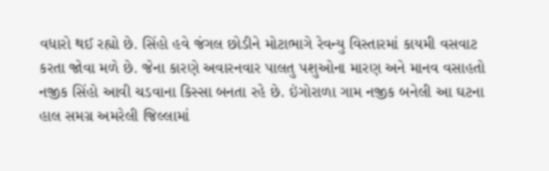વધારો થઈ રહ્યો છે. સિંહો હવે જંગલ છોડીને મોટાભાગે રેવન્યુ વિસ્તારમાં કાયમી વસવાટ કરતા જોવા મળે છે. જેના કારણે અવારનવાર પાલતુ પશુઓના મારણ અને માનવ વસાહતો નજીક સિંહો આવી ચડવાના કિસ્સા બનતા રહે છે. ઇંગોરાળા ગામ નજીક બનેલી આ ઘટના હાલ સમગ્ર અમરેલી જિલ્લામાં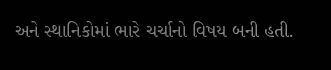અને સ્થાનિકોમાં ભારે ચર્ચાનો વિષય બની હતી.